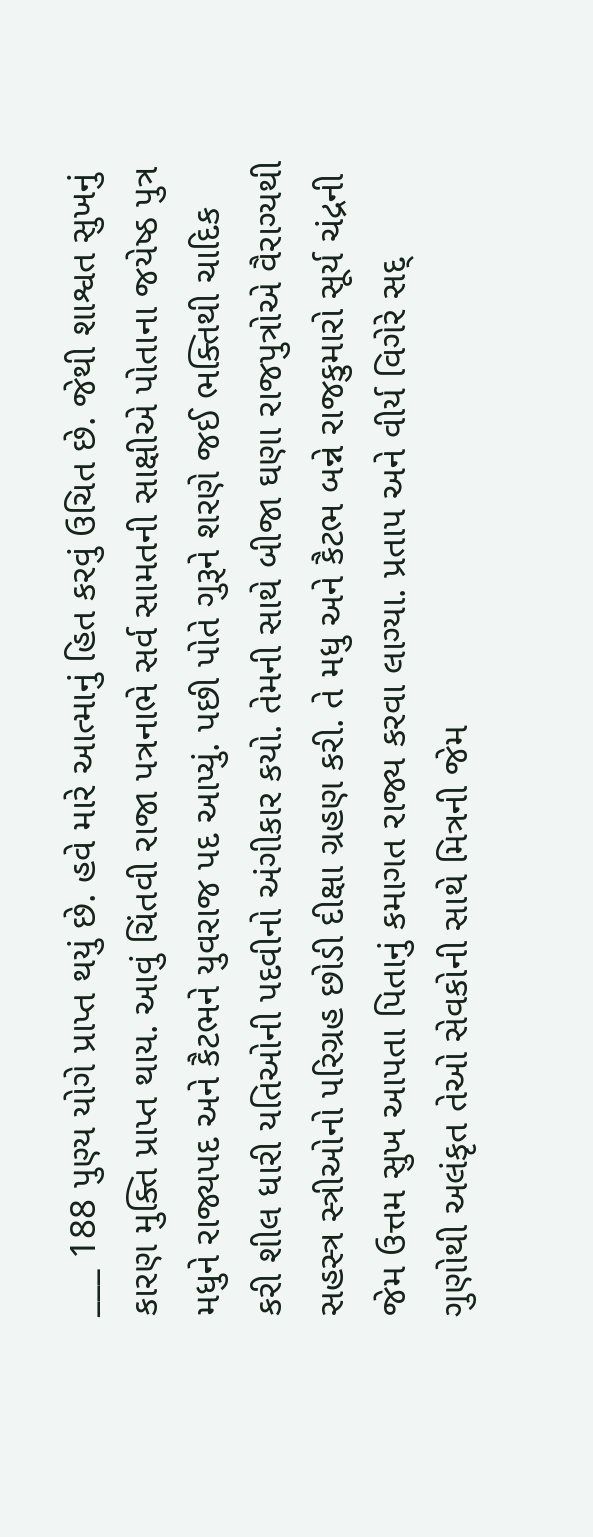___ 188 પુણ્ય યોગે પ્રાપ્ત થયું છે. હવે મારે આત્માનું હિત કરવું ઉચિત છે. જેથી શાશ્વત સુખનું કારણ મુક્તિ પ્રાપ્ત થાય. આવું ચિંતવી રાજા પત્રનાભે સર્વ સામતની સાક્ષીએ પોતાના જયેષ્ઠ પુત્ર મધુને રાજ્યપદ અને કૈટભને યુવરાજ પદ આપ્યું. પછી પોતે ગુરૂને શરણે જઈ ભક્તિથી ચાદિક કરી શીલ ધારી યતિઓની પદવીનો અંગીકાર કયો. તેમની સાથે બીજા ઘણા રાજપુત્રોએ વૈરાગ્યથી સહસ્ત્ર સ્ત્રીઓનો પરિગ્રહ છોડી દીક્ષા ગ્રહણ કરી. તે મધુ અને કૈટભ બન્ને રાજકુમારો સૂર્ય ચંદ્રની જેમ ઉત્તમ સુખ આપતા પિતાનું કમાગત રાજ્ય કરવા લાગ્યા. પ્રતાપ અને વીર્ય વિગેરે સદ્ ગુણોથી અલંકૃત તેઓ સેવકોની સાથે મિત્રની જેમ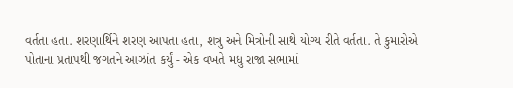વર્તતા હતા. શરણાર્થિને શરણ આપતા હતા, શત્રુ અને મિત્રોની સાથે યોગ્ય રીતે વર્તતા. તે કુમારોએ પોતાના પ્રતાપથી જગતને આઝાંત કર્યું - એક વખતે મધુ રાજા સભામાં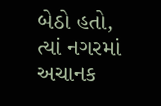બેઠો હતો, ત્યાં નગરમાં અચાનક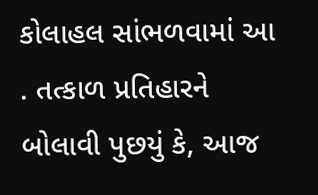કોલાહલ સાંભળવામાં આ . તત્કાળ પ્રતિહારને બોલાવી પુછયું કે, આજ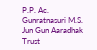P.P. Ac. Gunratnasuri M.S. Jun Gun Aaradhak Trust